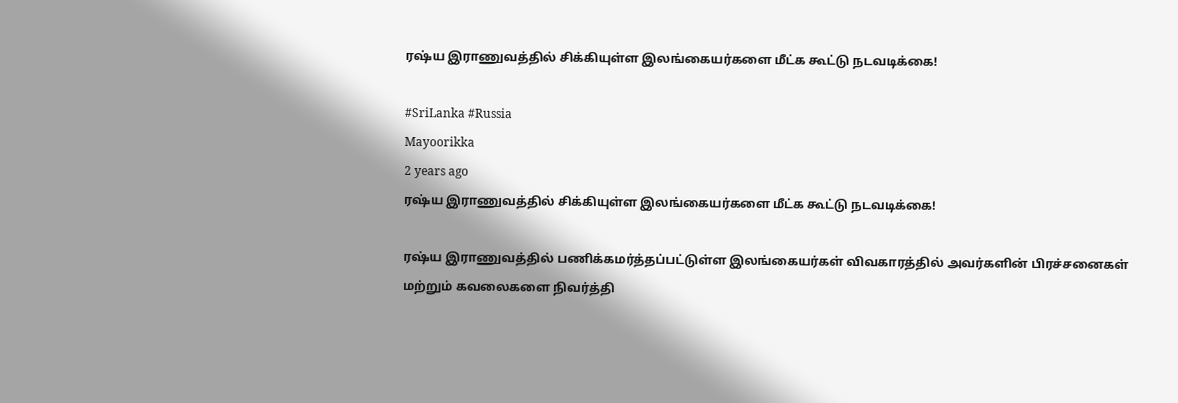ரஷ்ய இராணுவத்தில் சிக்கியுள்ள இலங்கையர்களை மீட்க கூட்டு நடவடிக்கை!

#SriLanka #Russia
Mayoorikka
2 years ago
ரஷ்ய இராணுவத்தில் சிக்கியுள்ள இலங்கையர்களை மீட்க கூட்டு நடவடிக்கை!

ரஷ்ய இராணுவத்தில் பணிக்கமர்த்தப்பட்டுள்ள இலங்கையர்கள் விவகாரத்தில் அவர்களின் பிரச்சனைகள் மற்றும் கவலைகளை நிவர்த்தி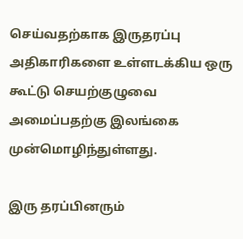செய்வதற்காக இருதரப்பு அதிகாரிகளை உள்ளடக்கிய ஒரு கூட்டு செயற்குழுவை அமைப்பதற்கு இலங்கை முன்மொழிந்துள்ளது.

இரு தரப்பினரும்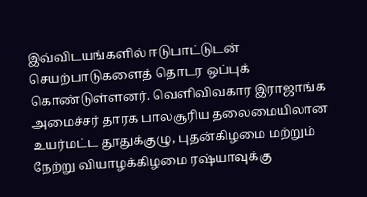இவ்விடயங்களில் ஈடுபாட்டுடன் செயற்பாடுகளைத் தொடர ஒப்புக் கொண்டுள்ளனர். வெளிவிவகார இராஜாங்க அமைச்சர் தாரக பாலசூரிய தலைமையிலான உயர்மட்ட தூதுக்குழு, புதன்கிழமை மற்றும் நேற்று வியாழக்கிழமை ரஷ்யாவுக்கு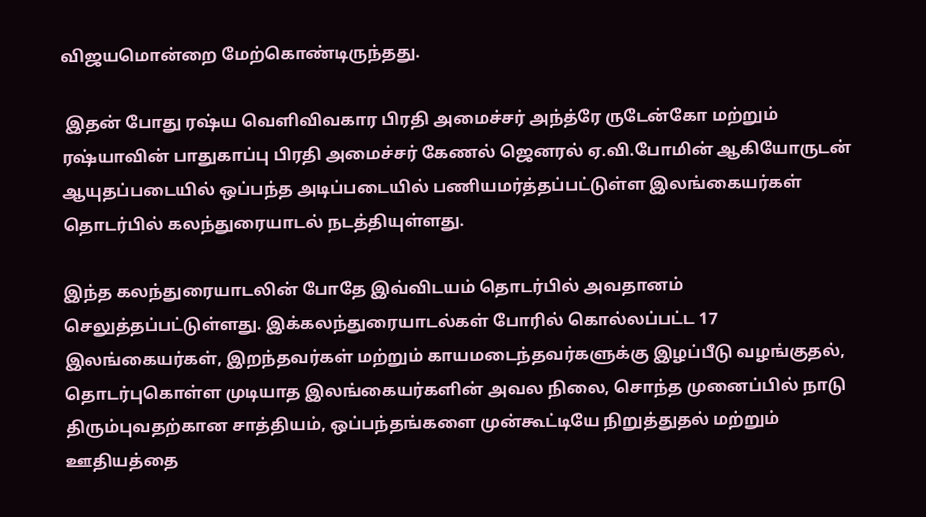விஜயமொன்றை மேற்கொண்டிருந்தது.

 இதன் போது ரஷ்ய வெளிவிவகார பிரதி அமைச்சர் அந்த்ரே ருடேன்கோ மற்றும் ரஷ்யாவின் பாதுகாப்பு பிரதி அமைச்சர் கேணல் ஜெனரல் ஏ.வி.போமின் ஆகியோருடன் ஆயுதப்படையில் ஒப்பந்த அடிப்படையில் பணியமர்த்தப்பட்டுள்ள இலங்கையர்கள் தொடர்பில் கலந்துரையாடல் நடத்தியுள்ளது.

இந்த கலந்துரையாடலின் போதே இவ்விடயம் தொடர்பில் அவதானம் செலுத்தப்பட்டுள்ளது. இக்கலந்துரையாடல்கள் போரில் கொல்லப்பட்ட 17 இலங்கையர்கள், இறந்தவர்கள் மற்றும் காயமடைந்தவர்களுக்கு இழப்பீடு வழங்குதல், தொடர்புகொள்ள முடியாத இலங்கையர்களின் அவல நிலை, சொந்த முனைப்பில் நாடு திரும்புவதற்கான சாத்தியம், ஒப்பந்தங்களை முன்கூட்டியே நிறுத்துதல் மற்றும் ஊதியத்தை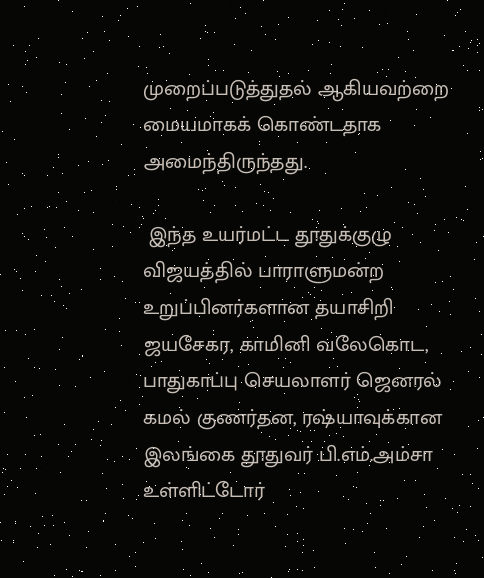முறைப்படுத்துதல் ஆகியவற்றை மையமாகக் கொண்டதாக அமைந்திருந்தது.

 இந்த உயர்மட்ட தூதுக்குழு விஜயத்தில் பாராளுமன்ற உறுப்பினர்களான தயாசிறி ஜயசேகர, காமினி வலேகொட, பாதுகாப்பு செயலாளர் ஜெனரல் கமல் குணர்தன, ரஷ்யாவுக்கான இலங்கை தூதுவர் பி.எம்.அம்சா உள்ளிட்டோர்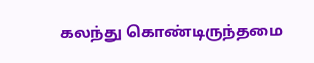கலந்து கொண்டிருந்தமை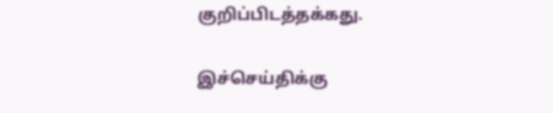குறிப்பிடத்தக்கது.

இச்செய்திக்கு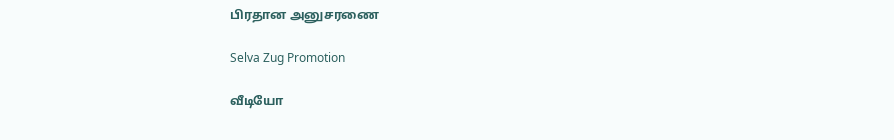பிரதான அனுசரணை

Selva Zug Promotion

வீடியோ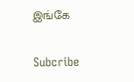இங்கே

Subcribe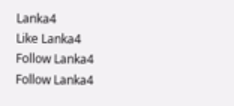Lanka4
Like Lanka4
Follow Lanka4
Follow Lanka4